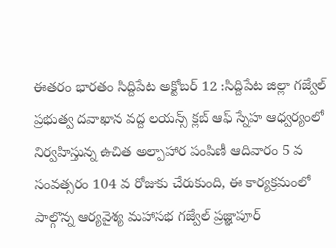ఈతరం భారతం సిద్దిపేట అక్టోబర్ 12 :సిద్దిపేట జిల్లా గజ్వేల్ ప్రభుత్వ దవాఖాన వద్ద లయన్స్ క్లబ్ ఆఫ్ స్నేహ ఆధ్వర్యంలో నిర్వహిస్తున్న ఉచిత అల్పాహార పంపిణీ ఆదివారం 5 వ సంవత్సరం 104 వ రోజుకు చేరుకుంది, ఈ కార్యక్రమంలో పాల్గొన్న ఆర్యవైశ్య మహాసభ గజ్వేల్ ప్రజ్ఞాపూర్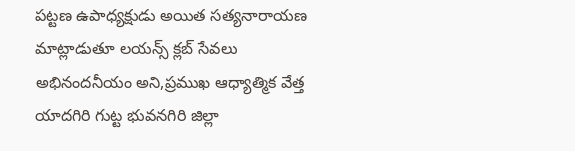పట్టణ ఉపాధ్యక్షుడు అయిత సత్యనారాయణ మాట్లాడుతూ లయన్స్ క్లబ్ సేవలు అభినందనీయం అని,ప్రముఖ ఆధ్యాత్మిక వేత్త యాదగిరి గుట్ట భువనగిరి జిల్లా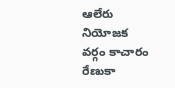ఆలేరు నియోజక వర్గం కాచారం రేణుకా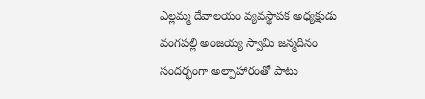ఎల్లమ్మ దేవాలయం వ్యవస్థాపక అధ్యక్షుడు వంగపల్లి అంజయ్య స్వామి జన్మదినం సందర్భంగా అల్పాహారంతో పాటు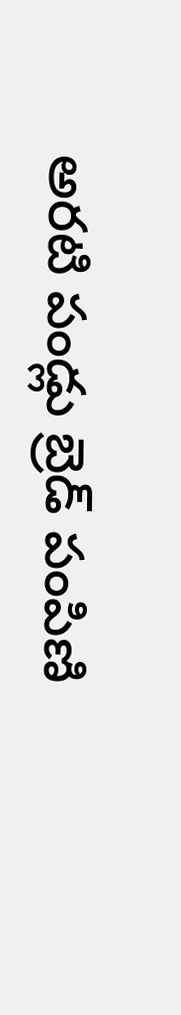అరటి పండ్లు బ్రెడ్ పంపిణి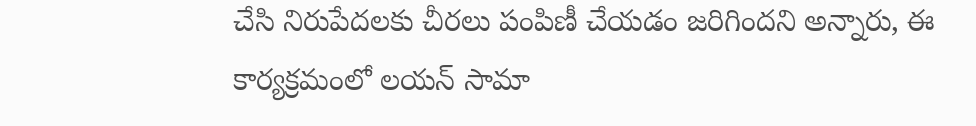చేసి నిరుపేదలకు చీరలు పంపిణీ చేయడం జరిగిందని అన్నారు, ఈ కార్యక్రమంలో లయన్ సామా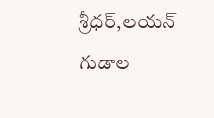శ్రీధర్,లయన్ గుడాల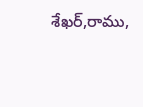శేఖర్,రాము,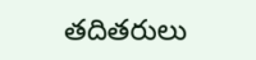తదితరులు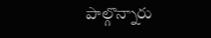పాల్గొన్నారు